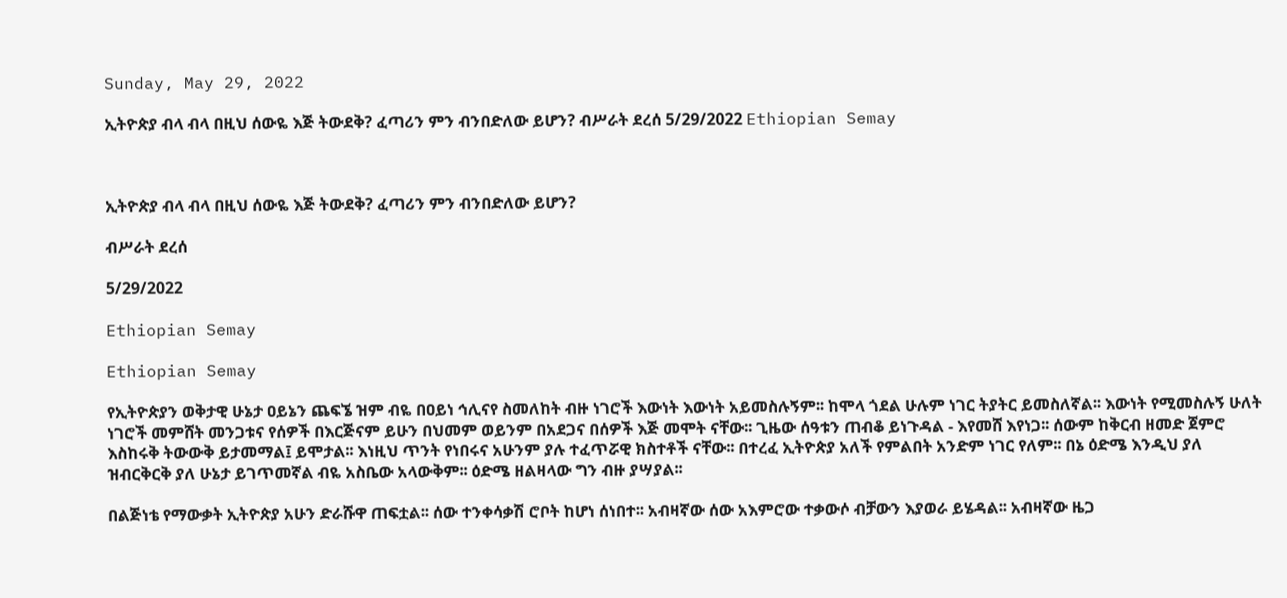Sunday, May 29, 2022

ኢትዮጵያ ብላ ብላ በዚህ ሰውዬ እጅ ትውደቅ? ፈጣሪን ምን ብንበድለው ይሆን? ብሥራት ደረሰ 5/29/2022 Ethiopian Semay



ኢትዮጵያ ብላ ብላ በዚህ ሰውዬ እጅ ትውደቅ? ፈጣሪን ምን ብንበድለው ይሆን?

ብሥራት ደረሰ

5/29/2022

Ethiopian Semay

Ethiopian Semay

የኢትዮጵያን ወቅታዊ ሁኔታ ዐይኔን ጨፍኜ ዝም ብዬ በዐይነ ኅሊናየ ስመለከት ብዙ ነገሮች እውነት እውነት አይመስሉኝም፡፡ ከሞላ ጎደል ሁሉም ነገር ትያትር ይመስለኛል፡፡ እውነት የሚመስሉኝ ሁለት ነገሮች መምሸት መንጋቱና የሰዎች በእርጅናም ይሁን በህመም ወይንም በአደጋና በሰዎች እጅ መሞት ናቸው፡፡ ጊዜው ሰዓቱን ጠብቆ ይነጉዳል - እየመሸ እየነጋ፡፡ ሰውም ከቅርብ ዘመድ ጀምሮ እስከሩቅ ትውውቅ ይታመማል፤ ይሞታል፡፡ እነዚህ ጥንት የነበሩና አሁንም ያሉ ተፈጥሯዊ ክስተቶች ናቸው፡፡ በተረፈ ኢትዮጵያ አለች የምልበት አንድም ነገር የለም፡፡ በኔ ዕድሜ እንዲህ ያለ ዝብርቅርቅ ያለ ሁኔታ ይገጥመኛል ብዬ አስቤው አላውቅም፡፡ ዕድሜ ዘልዛላው ግን ብዙ ያሣያል፡፡

በልጅነቴ የማውቃት ኢትዮጵያ አሁን ድራሹዋ ጠፍቷል፡፡ ሰው ተንቀሳቃሽ ሮቦት ከሆነ ሰነበተ፡፡ አብዛኛው ሰው አእምሮው ተቃውሶ ብቻውን እያወራ ይሄዳል፡፡ አብዛኛው ዜጋ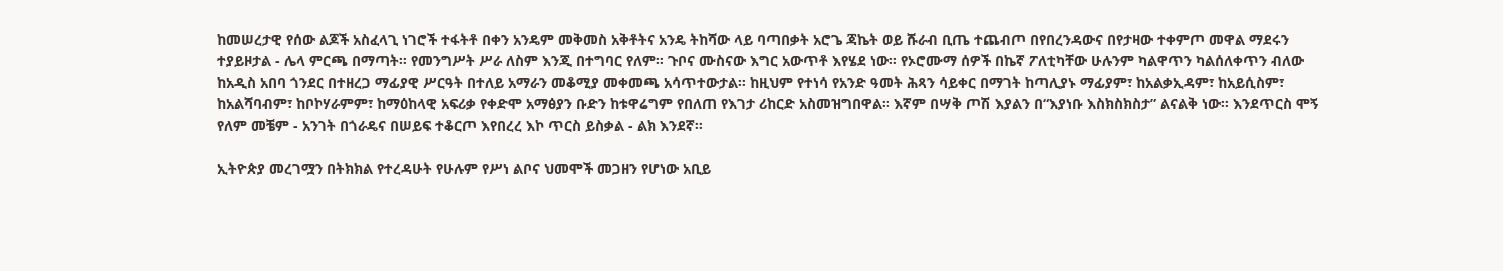ከመሠረታዊ የሰው ልጆች አስፈላጊ ነገሮች ተፋትቶ በቀን አንዴም መቅመስ አቅቶትና አንዴ ትከሻው ላይ ባጣበቃት አሮጌ ጃኬት ወይ ሹራብ ቢጤ ተጨብጦ በየበረንዳውና በየታዛው ተቀምጦ መዋል ማደሩን ተያይዞታል - ሌላ ምርጫ በማጣት፡፡ የመንግሥት ሥራ ለስም እንጂ በተግባር የለም፡፡ ጉቦና ሙስናው እግር አውጥቶ እየሄደ ነው፡፡ የኦሮሙማ ሰዎች በኬኛ ፖለቲካቸው ሁሉንም ካልዋጥን ካልሰለቀጥን ብለው ከአዲስ አበባ ጎንደር በተዘረጋ ማፊያዊ ሥርዓት በተለይ አማራን መቆሚያ መቀመጫ አሳጥተውታል፡፡ ከዚህም የተነሳ የአንድ ዓመት ሕጻን ሳይቀር በማገት ከጣሊያኑ ማፊያም፣ ከአልቃኢዳም፣ ከአይሲስም፣ ከአልሻባብም፣ ከቦኮሃራምም፣ ከማዕከላዊ አፍሪቃ የቀድሞ አማፅያን ቡድን ከቱዋሬግም የበለጠ የእገታ ሪከርድ አስመዝግበዋል፡፡ እኛም በሣቅ ጦሽ እያልን በ“እያነቡ እስክስክስታ” ልናልቅ ነው፡፡ እንደጥርስ ሞኝ የለም መቼም - አንገት በጎራዴና በሠይፍ ተቆርጦ እየበረረ እኮ ጥርስ ይስቃል - ልክ እንደኛ፡፡

ኢትዮጵያ መረገሟን በትክክል የተረዳሁት የሁሉም የሥነ ልቦና ህመሞች መጋዘን የሆነው አቢይ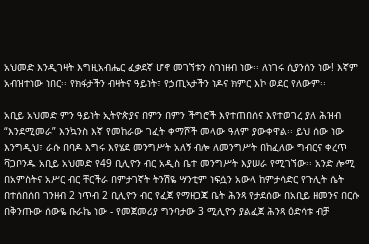አህመድ እንዲገዛት እግዚአብሔር ፈቃደኛ ሆኖ መገኘቱን ስገነዘብ ነው፡፡ ለነገሩ ሲያንሰን ነው! እኛም አብዝተነው ነበር፡፡ የክፋታችን ብዛትና ዓይነት፣ የኃጢኣታችን ነዶና ክምር እኮ ወደር የለውም፡፡

አቢይ አህመድ ምን ዓይነት ኢትዮጵያና በምን በምን ችግሮች እየተጠበሰና እየተወገረ ያለ ሕዝብ “እንደሚመራ” እንኳንስ እኛ የመከራው ገፈት ቀማሾች መላው ዓለም ያውቀዋል፡፡ ይህ ሰው ነው እንግዲህ፣ ራሱ በባዶ እግሩ እየሄደ መንግሥት አለኝ ብሎ ለመንግሥት በከፈለው ግብርና ቀረጥ ቫጋቦንዱ አቢይ አህመድ የ49 ቢሊዮን ብር አዲስ ቤተ መንግሥት እያሠራ የሚገኘው፡፡ አንድ ሎሚ በአምስትና አሥር ብር ቸርችራ በምታገኛት ትንሽዬ ሣንቲም ነፍሷን አውላ ከምታሳድር የጉሊት ሴት በተሰበሰበ ገንዘብ 2 ነጥብ 2 ቢሊዮን ብር የፈጀ የማዘጋጃ ቤት ሕንጻ የታደሰው በአቢይ ዘመንና በርሱ በቅንጡው ሰውዬ ቡራኬ ነው - የመጀመሪያ ግንባታው 3 ሚሊዮን ያልፈጀ ሕንጻ ዕድሳቱ ብቻ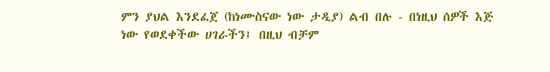ምን ያህል እንደፈጀ (ከነሙስናው ነው ታዲያ) ልብ በሉ - በነዚህ ሰዎች እጅ ነው የወደቀችው ሀገራችን፤ በዚህ ብቻም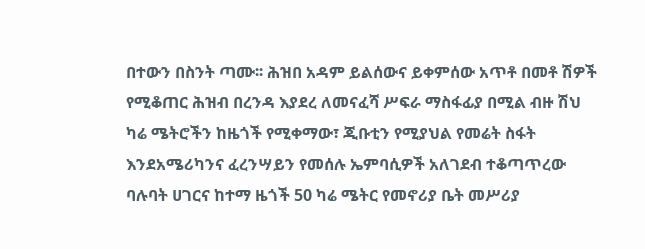በተውን በስንት ጣሙ፡፡ ሕዝበ አዳም ይልሰውና ይቀምሰው አጥቶ በመቶ ሽዎች የሚቆጠር ሕዝብ በረንዳ እያደረ ለመናፈሻ ሥፍራ ማስፋፊያ በሚል ብዙ ሽህ ካሬ ሜትሮችን ከዜጎች የሚቀማው፣ ጂቡቲን የሚያህል የመሬት ስፋት እንደአሜሪካንና ፈረንሣይን የመሰሉ ኤምባሲዎች አለገደብ ተቆጣጥረው ባሉባት ሀገርና ከተማ ዜጎች 50 ካሬ ሜትር የመኖሪያ ቤት መሥሪያ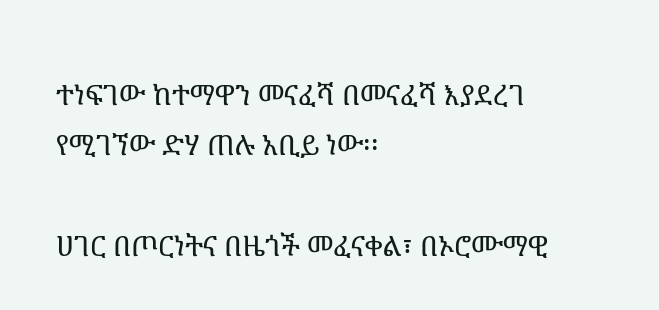ተነፍገው ከተማዋን መናፈሻ በመናፈሻ እያደረገ የሚገኘው ድሃ ጠሉ አቢይ ነው፡፡

ሀገር በጦርነትና በዜጎች መፈናቀል፣ በኦሮሙማዊ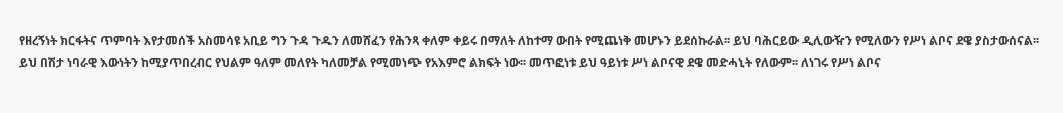የዘረኝነት ክርፋትና ጥምባት እየታመሰች አስመሳዩ አቢይ ግን ጉዳ ጉዱን ለመሸፈን የሕንጻ ቀለም ቀይሩ በማለት ለከተማ ውበት የሚጨነቅ መሆኑን ይደሰኩራል፡፡ ይህ ባሕርይው ዲሊውዥን የሚለውን የሥነ ልቦና ደዌ ያስታውሰናል፡፡ ይህ በሽታ ነባራዊ እውነትን ከሚያጥበረብር የህልም ዓለም መለየት ካለመቻል የሚመነጭ የአእምሮ ልክፍት ነው፡፡ መጥፎነቱ ይህ ዓይነቱ ሥነ ልቦናዊ ደዌ መድሓኒት የለውም፡፡ ለነገሩ የሥነ ልቦና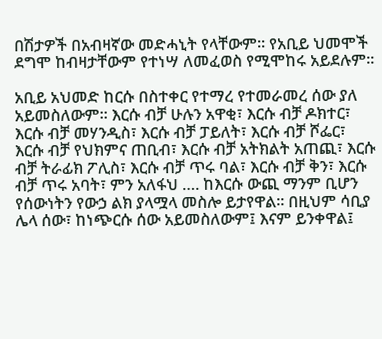በሽታዎች በአብዛኛው መድሓኒት የላቸውም፡፡ የአቢይ ህመሞች ደግሞ ከብዛታቸውም የተነሣ ለመፈወስ የሚሞከሩ አይደሉም፡፡

አቢይ አህመድ ከርሱ በስተቀር የተማረ የተመራመረ ሰው ያለ አይመስለውም፡፡ እርሱ ብቻ ሁሉን አዋቂ፣ እርሱ ብቻ ዶክተር፣ እርሱ ብቻ መሃንዲስ፣ እርሱ ብቻ ፓይለት፣ እርሱ ብቻ ሾፌር፣ እርሱ ብቻ የህክምና ጠቢብ፣ እርሱ ብቻ አትክልት አጠጪ፣ እርሱ ብቻ ትራፊክ ፖሊስ፣ እርሱ ብቻ ጥሩ ባል፣ እርሱ ብቻ ቅን፣ እርሱ ብቻ ጥሩ አባት፣ ምን አለፋህ …. ከእርሱ ውጪ ማንም ቢሆን የሰውነትን የውኃ ልክ ያላሟላ መስሎ ይታየዋል፡፡ በዚህም ሳቢያ ሌላ ሰው፣ ከነጭርሱ ሰው አይመስለውም፤ እናም ይንቀዋል፤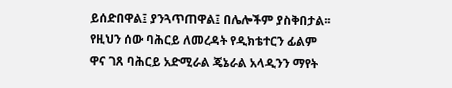ይሰድበዋል፤ ያንጓጥጠዋል፤ በሌሎችም ያስቅበታል፡፡ የዚህን ሰው ባሕርይ ለመረዳት የዲክቴተርን ፊልም ዋና ገጸ ባሕርይ አድሚራል ጄኔራል አላዲንን ማየት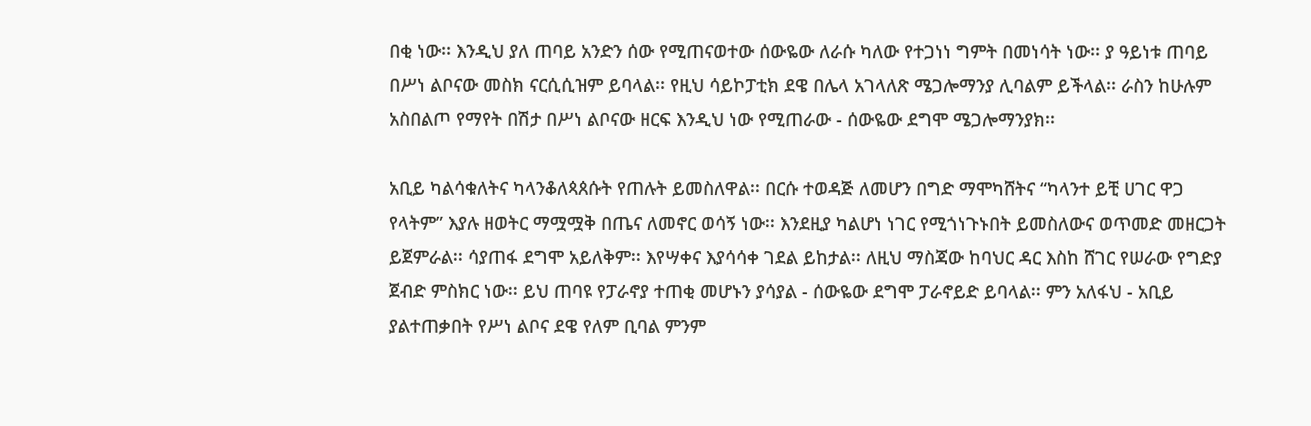በቂ ነው፡፡ እንዲህ ያለ ጠባይ አንድን ሰው የሚጠናወተው ሰውዬው ለራሱ ካለው የተጋነነ ግምት በመነሳት ነው፡፡ ያ ዓይነቱ ጠባይ በሥነ ልቦናው መስክ ናርሲሲዝም ይባላል፡፡ የዚህ ሳይኮፓቲክ ደዌ በሌላ አገላለጽ ሜጋሎማንያ ሊባልም ይችላል፡፡ ራስን ከሁሉም አስበልጦ የማየት በሽታ በሥነ ልቦናው ዘርፍ እንዲህ ነው የሚጠራው - ሰውዬው ደግሞ ሜጋሎማንያክ፡፡

አቢይ ካልሳቁለትና ካላንቆለጳጰሱት የጠሉት ይመስለዋል፡፡ በርሱ ተወዳጅ ለመሆን በግድ ማሞካሸትና “ካላንተ ይቺ ሀገር ዋጋ የላትም” እያሉ ዘወትር ማሟሟቅ በጤና ለመኖር ወሳኝ ነው፡፡ እንደዚያ ካልሆነ ነገር የሚጎነጉኑበት ይመስለውና ወጥመድ መዘርጋት ይጀምራል፡፡ ሳያጠፋ ደግሞ አይለቅም፡፡ እየሣቀና እያሳሳቀ ገደል ይከታል፡፡ ለዚህ ማስጃው ከባህር ዳር እስከ ሸገር የሠራው የግድያ ጀብድ ምስክር ነው፡፡ ይህ ጠባዩ የፓራኖያ ተጠቂ መሆኑን ያሳያል - ሰውዬው ደግሞ ፓራኖይድ ይባላል፡፡ ምን አለፋህ - አቢይ ያልተጠቃበት የሥነ ልቦና ደዌ የለም ቢባል ምንም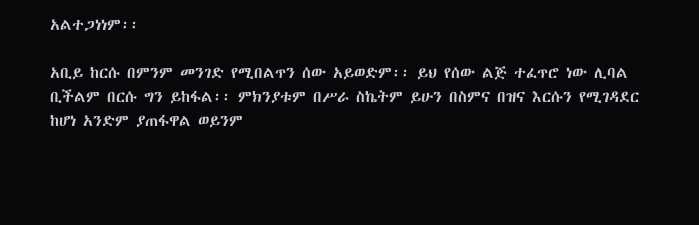አልተጋነነም፡፡

አቢይ ከርሱ በምንም መንገድ የሚበልጥን ሰው አይወድም፡፡ ይህ የሰው ልጅ ተፈጥሮ ነው ሊባል ቢችልም በርሱ ግን ይከፋል፡፡ ምክንያቱም በሥራ ስኬትም ይሁን በስምና በዝና እርሱን የሚገዳደር ከሆነ አንድም ያጠፋዋል ወይንም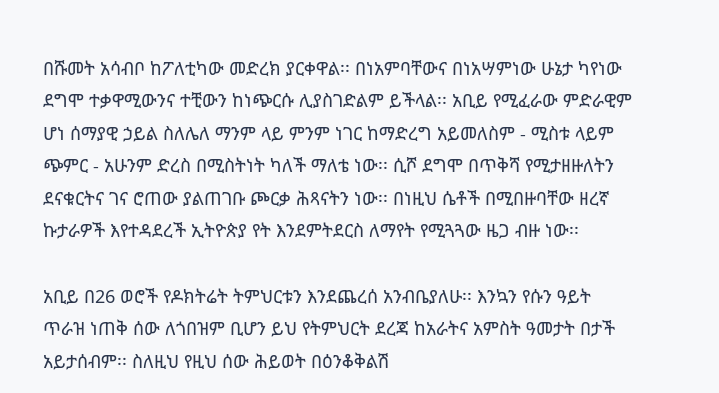በሹመት አሳብቦ ከፖለቲካው መድረክ ያርቀዋል፡፡ በነአምባቸውና በነአሣምነው ሁኔታ ካየነው ደግሞ ተቃዋሚውንና ተቺውን ከነጭርሱ ሊያስገድልም ይችላል፡፡ አቢይ የሚፈራው ምድራዊም ሆነ ሰማያዊ ኃይል ስለሌለ ማንም ላይ ምንም ነገር ከማድረግ አይመለስም - ሚስቱ ላይም ጭምር - አሁንም ድረስ በሚስትነት ካለች ማለቴ ነው፡፡ ሲሾ ደግሞ በጥቅሻ የሚታዘዙለትን ደናቁርትና ገና ሮጠው ያልጠገቡ ጮርቃ ሕጻናትን ነው፡፡ በነዚህ ሴቶች በሚበዙባቸው ዘረኛ ኩታራዎች እየተዳደረች ኢትዮጵያ የት እንደምትደርስ ለማየት የሚጓጓው ዜጋ ብዙ ነው፡፡

አቢይ በ26 ወሮች የዶክትሬት ትምህርቱን እንደጨረሰ አንብቤያለሁ፡፡ እንኳን የሱን ዓይት ጥራዝ ነጠቅ ሰው ለጎበዝም ቢሆን ይህ የትምህርት ደረጃ ከአራትና አምስት ዓመታት በታች አይታሰብም፡፡ ስለዚህ የዚህ ሰው ሕይወት በዕንቆቅልሽ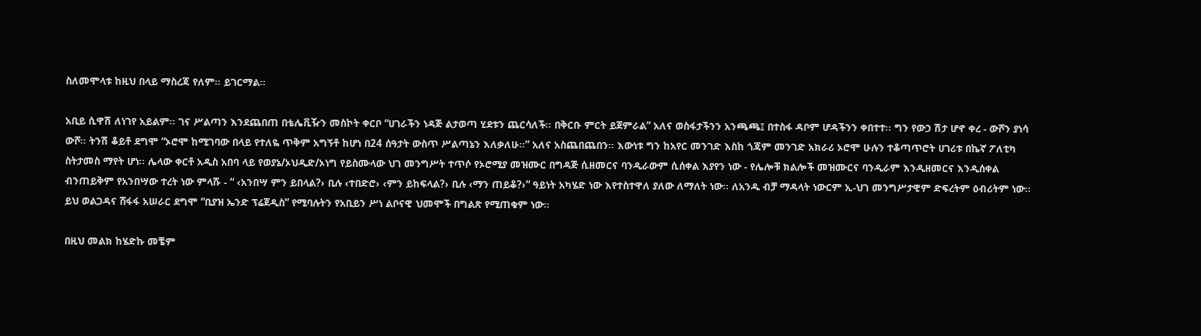ስለመሞላቱ ከዚህ በላይ ማስረጃ የለም፡፡ ይገርማል፡፡

አቢይ ሲዋሽ ለነገየ አይልም፡፡ ገና ሥልጣን እንደጨበጠ በቴሌቪዥን መስኮት ቀርቦ “ሀገራችን ነዳጅ ልታወጣ ሂደቱን ጨርሳለች፡፡ በቅርቡ ምርት ይጀምራል” አለና ወስፋታችንን አንጫጫ፤ በተስፋ ዳቦም ሆዳችንን ቀበተተ፡፡ ግን የውኃ ሽታ ሆኖ ቀረ - ውሾን ያነሳ ውሾ፡፡ ትንሽ ቆይቶ ደግሞ “ኦሮሞ ከሚገባው በላይ የተለዬ ጥቅም አግኝቶ ከሆነ በ24 ሰዓታት ውስጥ ሥልጣኔን እለቃለሁ፡፡” አለና አስጨበጨበን፡፡ እውነቱ ግን ከአየር መንገድ እስከ ጎጃም መንገድ አክራሪ ኦሮሞ ሁሉን ተቆጣጥሮት ሀገሪቱ በኬኛ ፖለቲካ ስትታመስ ማየት ሆነ፡፡ ሌላው ቀርቶ አዲስ አበባ ላይ የወያኔ/ኦህዲድ/ኦነግ የይስሙላው ህገ መንግሥት ተጥሶ የኦሮሚያ መዝሙር በግዳጅ ሲዘመርና ባንዲራውም ሲሰቀል እያየን ነው - የሌሎቹ ክልሎች መዝሙርና ባንዲራም እንዲዘመርና እንዲሰቀል ብንጠይቅም የአንበሣው ተረት ነው ምላሹ - “ ‹አንበሣ ምን ይበላል?› ቢሉ ‹ተበድሮ› ‹ምን ይከፍላል?› ቢሉ ‹ማን ጠይቆ?›” ዓይነት አካሄድ ነው እየተስተዋለ ያለው ለማለት ነው፡፡ ለአንዱ ብቻ ማዳላት ነውርም ኢ-ህገ መንግሥታዊም ድፍረትም ዕብሪትም ነው፡፡ ይህ ወልጋዳና ሸፋፋ አሠራር ደግሞ “ቢያዝ ኤንድ ፕሬጀዲስ” የሚባሉትን የአቢይን ሥነ ልቦናዊ ህመሞች በግልጽ የሚጠቁም ነው፡፡

በዚህ መልክ ከሄድኩ መቼም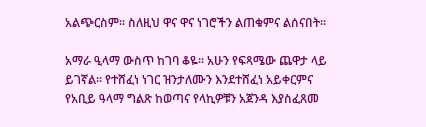አልጭርስም፡፡ ስለዚህ ዋና ዋና ነገሮችን ልጠቁምና ልሰናበት፡፡

አማራ ዒላማ ውስጥ ከገባ ቆዬ፡፡ አሁን የፍጻሜው ጨዋታ ላይ ይገኛል፡፡ የተሸፈነ ነገር ዝንታለሙን እንደተሸፈነ አይቀርምና የአቢይ ዓላማ ግልጽ ከወጣና የላኪዎቹን አጀንዳ እያስፈጸመ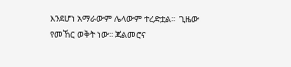እንደሆነ አማራውም ሌላውም ተረድቷል፡፡  ጊዜው የመኸር ወቅት ነው፡፡ ጃልመሮና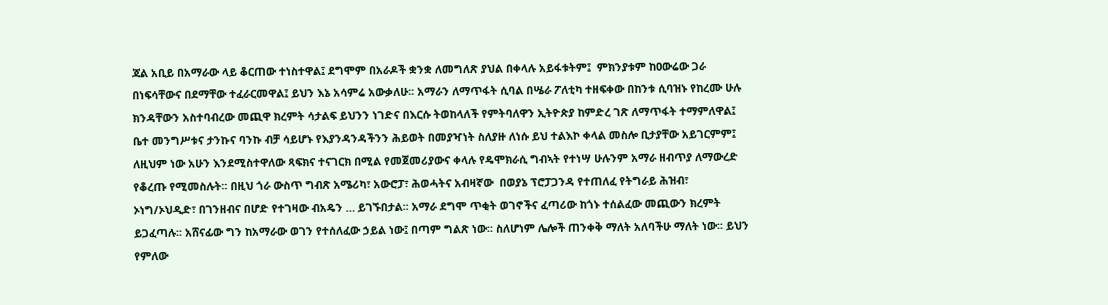ጃል አቢይ በአማራው ላይ ቆርጠው ተነስተዋል፤ ደግሞም በአራዶች ቋንቋ ለመግለጽ ያህል በቀላሉ አይፋቱትም፤  ምክንያቱም ከዐውሬው ጋራ በነፍሳቸውና በደማቸው ተፈራርመዋል፤ ይህን እኔ አሳምሬ አውቃለሁ፡፡ አማራን ለማጥፋት ሲባል በሤራ ፖለቲካ ተዘፍቀው በከንቱ ሲባዝኑ የከረሙ ሁሉ ክንዳቸውን አስተባብረው መጪዋ ክረምት ሳታልፍ ይህንን ነገድና በእርሱ ትወከላለች የምትባለዋን ኢትዮጵያ ከምድረ ገጽ ለማጥፋት ተማምለዋል፤ ቤተ መንግሥቱና ታንኩና ባንኩ ብቻ ሳይሆኑ የእያንዳንዳችንን ሕይወት በመያዣነት ስለያዙ ለነሱ ይህ ተልእኮ ቀላል መስሎ ቢታያቸው አይገርምም፤ ለዚህም ነው አሁን እንደሚስተዋለው ጻፍክና ተናገርክ በሚል የመጀመሪያውና ቀላሉ የዴሞክራሲ ግብኣት የተነሣ ሁሉንም አማራ ዘብጥያ ለማውረድ የቆረጡ የሚመስሉት፡፡ በዚህ ጎራ ውስጥ ግብጽ አሜሪካ፣ አውሮፓ፣ ሕወሓትና አብዛኛው  በወያኔ ፕሮፓጋንዳ የተጠለፈ የትግራይ ሕዝብ፣ ኦነግ/ኦህዲድ፣ በገንዘብና በሆድ የተገዛው ብአዴን … ይገኙበታል፡፡ አማራ ደግሞ ጥቂት ወገኖችና ፈጣሪው ከጎኑ ተሰልፈው መጪውን ክረምት ይጋፈጣሉ፡፡ አሸናፊው ግን ከአማራው ወገን የተሰለፈው ኃይል ነው፤ በጣም ግልጽ ነው፡፡ ስለሆነም ሌሎች ጠንቀቅ ማለት አለባችሁ ማለት ነው፡፡ ይህን የምለው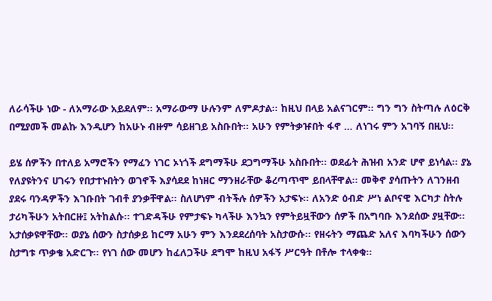ለራሳችሁ ነው - ለአማራው አይደለም፡፡ አማራውማ ሁሉንም ለምዶታል፡፡ ከዚህ በላይ አልናገርም፡፡ ግን ግን ስትጣሉ ለዕርቅ በሚያመች መልኩ እንዲሆን ከአሁኑ ብዙም ሳይዘገይ አስቡበት፡፡ አሁን የምትቃዡበት ፋኖ … ለነገሩ ምን አገባኝ በዚህ፡፡

ይሄ ሰዎችን በተለይ አማሮችን የማፈን ነገር ኦነጎች ደግማችሁ ደጋግማችሁ አስቡበት፡፡ ወደፊት ሕዝብ አንድ ሆኖ ይነሳል፡፡ ያኔ የለያዩትንና ሀገሩን የበታተኑበትን ወገኖች እያሳደደ ከነዘር ማንዘራቸው ቆረጣጥሞ ይበላቸዋል፡፡ መቅኖ ያሳጡትን ለገንዘብ ያደሩ ባንዳዎችን እገቡበት ገብቶ ያንቃቸዋል፡፡ ስለሆነም ብትችሉ ሰዎችን አታፍኑ፡፡ ለአንድ ዕብድ ሥነ ልቦናዊ እርካታ ስትሉ ታሪካችሁን አትበርዙ፤ አትከልሱ፡፡ ተገድዳችሁ የምታፍኑ ካላችሁ እንኳን የምትይዟቸውን ሰዎች በአግባቡ እንደሰው ያዟቸው፡፡ አታሰቃዩዋቸው፡፡ ወያኔ ሰውን ስታሰቃይ ከርማ አሁን ምን እንደደረሰባት አስታውሱ፡፡ የዘሩትን ማጨድ አለና እባካችሁን ሰውን ስታግቱ ጥቃቄ አድርጉ፡፡ የነገ ሰው መሆን ከፈለጋችሁ ደግሞ ከዚህ አፋኝ ሥርዓት በቶሎ ተላቀቁ፡፡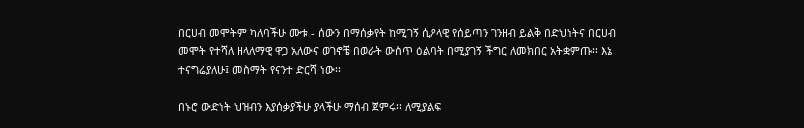በርሀብ መሞትም ካለባችሁ ሙቱ - ሰውን በማሰቃየት ከሚገኝ ሲዖላዊ የሰይጣን ገንዘብ ይልቅ በድህነትና በርሀብ መሞት የተሻለ ዘላለማዊ ዋጋ አለውና ወገኖቼ በወራት ውስጥ ዕልባት በሚያገኝ ችግር ለመክበር አትቋምጡ፡፡ እኔ ተናግሬያለሁ፤ መስማት የናንተ ድርሻ ነው፡፡

በኑሮ ውድነት ህዝብን እያሰቃያችሁ ያላችሁ ማሰብ ጀምሩ፡፡ ለሚያልፍ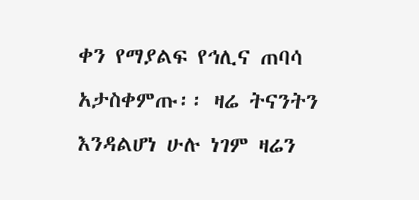ቀን የማያልፍ የኅሊና ጠባሳ አታስቀምጡ፡፡ ዛሬ ትናንትን እንዳልሆነ ሁሉ ነገም ዛሬን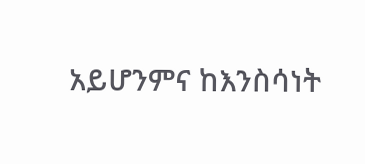አይሆንምና ከእንስሳነት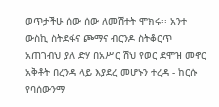ወጥታችሁ ሰው ሰው ለመሽተት ሞክሩ፡፡ አንተ ውስኪ ስትደፋና ጮማና ብርንዶ ስትቆርጥ አጠገብህ ያለ ድሃ በአሥር ሽህ የወር ደሞዝ መኖር አቅቶት በረንዳ ላይ እያደረ መሆኑን ተረዳ - ከርሱ የባሰውንማ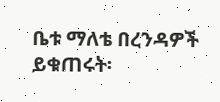ቤቱ ማለቴ በረንዳዎች ይቁጠሩት፡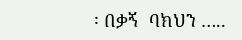፡ በቃኝ  ባክህን …..